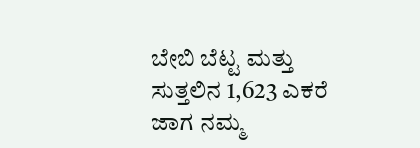ಬೇಬಿ ಬೆಟ್ಟ ಮತ್ತು ಸುತ್ತಲಿನ 1,623 ಎಕರೆ ಜಾಗ ನಮ್ಮ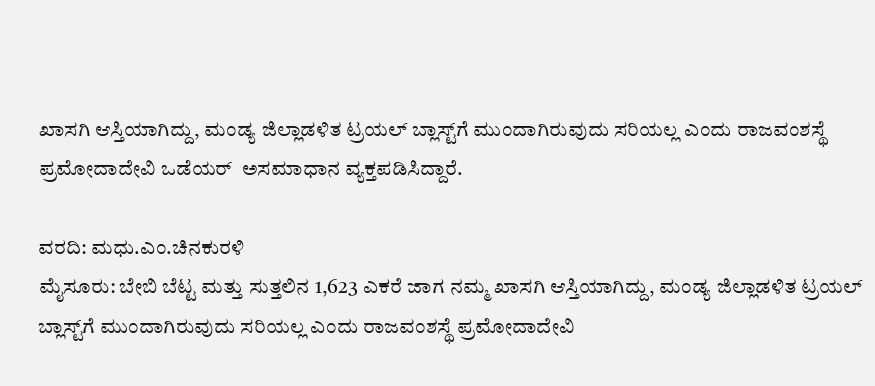ಖಾಸಗಿ ಆಸ್ತಿಯಾಗಿದ್ದು, ಮಂಡ್ಯ ಜಿಲ್ಲಾಡಳಿತ ಟ್ರಯಲ್ ಬ್ಲಾಸ್ಟ್‌ಗೆ ಮುಂದಾಗಿರುವುದು ಸರಿಯಲ್ಲ ಎಂದು ರಾಜವಂಶಸ್ಥೆ ಪ್ರಮೋದಾದೇವಿ ಒಡೆಯರ್  ಅಸಮಾಧಾನ ವ್ಯಕ್ತಪಡಿಸಿದ್ದಾರೆ.

ವರದಿ‌: ಮಧು.ಎಂ.ಚಿನಕುರಳಿ
ಮೈಸೂರು: ಬೇಬಿ ಬೆಟ್ಟ ಮತ್ತು ಸುತ್ತಲಿನ 1,623 ಎಕರೆ ಜಾಗ ನಮ್ಮ ಖಾಸಗಿ ಆಸ್ತಿಯಾಗಿದ್ದು, ಮಂಡ್ಯ ಜಿಲ್ಲಾಡಳಿತ ಟ್ರಯಲ್ ಬ್ಲಾಸ್ಟ್‌ಗೆ ಮುಂದಾಗಿರುವುದು ಸರಿಯಲ್ಲ ಎಂದು ರಾಜವಂಶಸ್ಥೆ ಪ್ರಮೋದಾದೇವಿ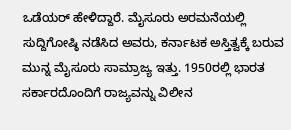ಒಡೆಯರ್ ಹೇಳಿದ್ದಾರೆ. ಮೈಸೂರು ಅರಮನೆಯಲ್ಲಿ ಸುದ್ದಿಗೋಷ್ಠಿ ನಡೆಸಿದ ಅವರು, ಕರ್ನಾಟಕ ಅಸ್ತಿತ್ವಕ್ಕೆ ಬರುವ ಮುನ್ನ ಮೈಸೂರು ಸಾಮ್ರಾಜ್ಯ ಇತ್ತು. 1950ರಲ್ಲಿ ಭಾರತ ಸರ್ಕಾರದೊಂದಿಗೆ ರಾಜ್ಯವನ್ನು ವಿಲೀನ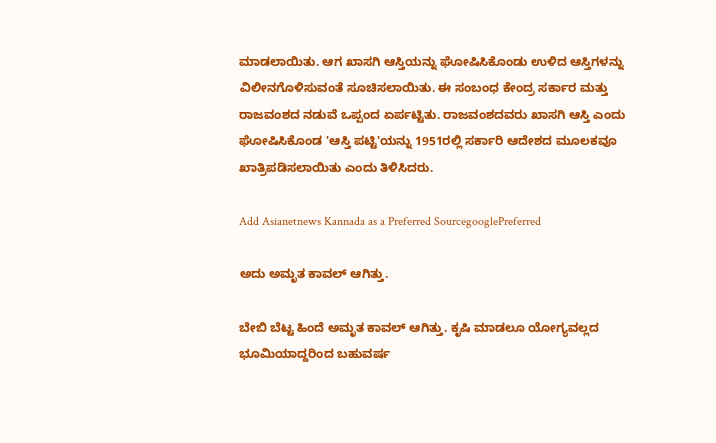ಮಾಡಲಾಯಿತು. ಆಗ ಖಾಸಗಿ ಆಸ್ತಿಯನ್ನು ಘೋಷಿಸಿಕೊಂಡು ಉಳಿದ ಆಸ್ತಿಗಳನ್ನು ವಿಲೀನಗೊಳಿಸುವಂತೆ ಸೂಚಿಸಲಾಯಿತು. ಈ ಸಂಬಂಧ ಕೇಂದ್ರ ಸರ್ಕಾರ ಮತ್ತು ರಾಜವಂಶದ ನಡುವೆ ಒಪ್ಪಂದ ಏರ್ಪಟ್ಟಿತು. ರಾಜವಂಶದವರು ಖಾಸಗಿ ಆಸ್ತಿ ಎಂದು ಘೋಷಿಸಿಕೊಂಡ 'ಆಸ್ತಿ ಪಟ್ಟಿ'ಯನ್ನು 1951ರಲ್ಲಿ ಸರ್ಕಾರಿ ಆದೇಶದ ಮೂಲಕವೂ ಖಾತ್ರಿಪಡಿಸಲಾಯಿತು ಎಂದು ತಿಳಿಸಿದರು.

Add Asianetnews Kannada as a Preferred SourcegooglePreferred

ಅದು ಅಮೃತ ಕಾವಲ್ ಆಗಿತ್ತು.

ಬೇಬಿ ಬೆಟ್ಟ ಹಿಂದೆ ಅಮೃತ ಕಾವಲ್ ಆಗಿತ್ತು. ಕೃಷಿ ಮಾಡಲೂ ಯೋಗ್ಯವಲ್ಲದ ಭೂಮಿಯಾದ್ದರಿಂದ ಬಹುವರ್ಷ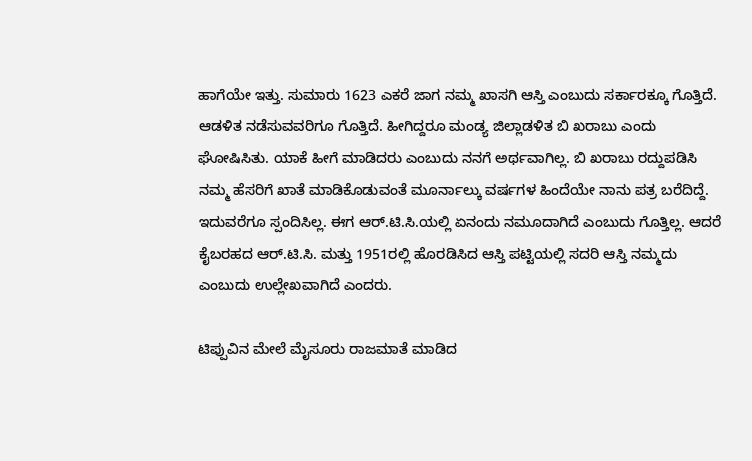ಹಾಗೆಯೇ ಇತ್ತು. ಸುಮಾರು 1623 ಎಕರೆ ಜಾಗ ನಮ್ಮ ಖಾಸಗಿ ಆಸ್ತಿ ಎಂಬುದು ಸರ್ಕಾರಕ್ಕೂ ಗೊತ್ತಿದೆ. ಆಡಳಿತ ನಡೆಸುವವರಿಗೂ ಗೊತ್ತಿದೆ. ಹೀಗಿದ್ದರೂ ಮಂಡ್ಯ ಜಿಲ್ಲಾಡಳಿತ ಬಿ ಖರಾಬು ಎಂದು ಘೋಷಿಸಿತು. ಯಾಕೆ ಹೀಗೆ ಮಾಡಿದರು ಎಂಬುದು ನನಗೆ ಅರ್ಥವಾಗಿಲ್ಲ. ಬಿ ಖರಾಬು ರದ್ದುಪಡಿಸಿ ನಮ್ಮ ಹೆಸರಿಗೆ ಖಾತೆ ಮಾಡಿಕೊಡುವಂತೆ ಮೂರ್ನಾಲ್ಕು ವರ್ಷಗಳ ಹಿಂದೆಯೇ ನಾನು ಪತ್ರ ಬರೆದಿದ್ದೆ. ಇದುವರೆಗೂ ಸ್ಪಂದಿಸಿಲ್ಲ. ಈಗ ಆರ್.ಟಿ.ಸಿ.ಯಲ್ಲಿ ಏನಂದು ನಮೂದಾಗಿದೆ ಎಂಬುದು ಗೊತ್ತಿಲ್ಲ. ಆದರೆ ಕೈಬರಹದ ಆರ್‌.ಟಿ.ಸಿ. ಮತ್ತು 1951ರಲ್ಲಿ ಹೊರಡಿಸಿದ ಆಸ್ತಿ ಪಟ್ಟಿಯಲ್ಲಿ ಸದರಿ ಆಸ್ತಿ ನಮ್ಮದು ಎಂಬುದು ಉಲ್ಲೇಖವಾಗಿದೆ ಎಂದರು.

ಟಿಪ್ಪುವಿನ ಮೇಲೆ ಮೈಸೂರು ರಾಜಮಾತೆ ಮಾಡಿದ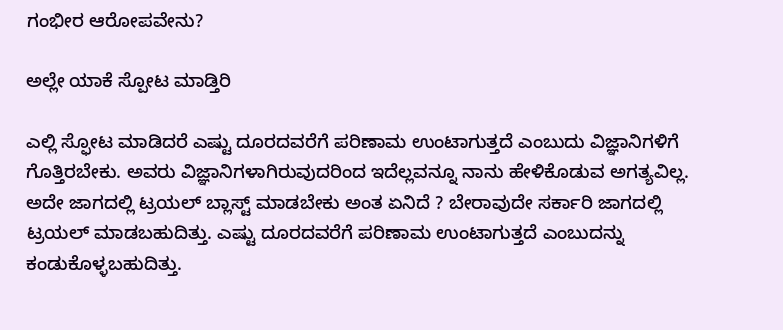ಗಂಭೀರ ಆರೋಪವೇನು?

ಅಲ್ಲೇ ಯಾಕೆ ಸ್ಪೋಟ ಮಾಡ್ತಿರಿ

ಎಲ್ಲಿ ಸ್ಫೋಟ ಮಾಡಿದರೆ ಎಷ್ಟು ದೂರದವರೆಗೆ ಪರಿಣಾಮ ಉಂಟಾಗುತ್ತದೆ ಎಂಬುದು ವಿಜ್ಞಾನಿಗಳಿಗೆ ಗೊತ್ತಿರಬೇಕು. ಅವರು ವಿಜ್ಞಾನಿಗಳಾಗಿರುವುದರಿಂದ ಇದೆಲ್ಲವನ್ನೂ ನಾನು ಹೇಳಿಕೊಡುವ ಅಗತ್ಯವಿಲ್ಲ. ಅದೇ ಜಾಗದಲ್ಲಿ ಟ್ರಯಲ್ ಬ್ಲಾಸ್ಟ್ ಮಾಡಬೇಕು ಅಂತ ಏನಿದೆ ? ಬೇರಾವುದೇ ಸರ್ಕಾರಿ ಜಾಗದಲ್ಲಿ ಟ್ರಯಲ್ ಮಾಡಬಹುದಿತ್ತು. ಎಷ್ಟು ದೂರದವರೆಗೆ ಪರಿಣಾಮ ಉಂಟಾಗುತ್ತದೆ ಎಂಬುದನ್ನು ಕಂಡುಕೊಳ್ಳಬಹುದಿತ್ತು.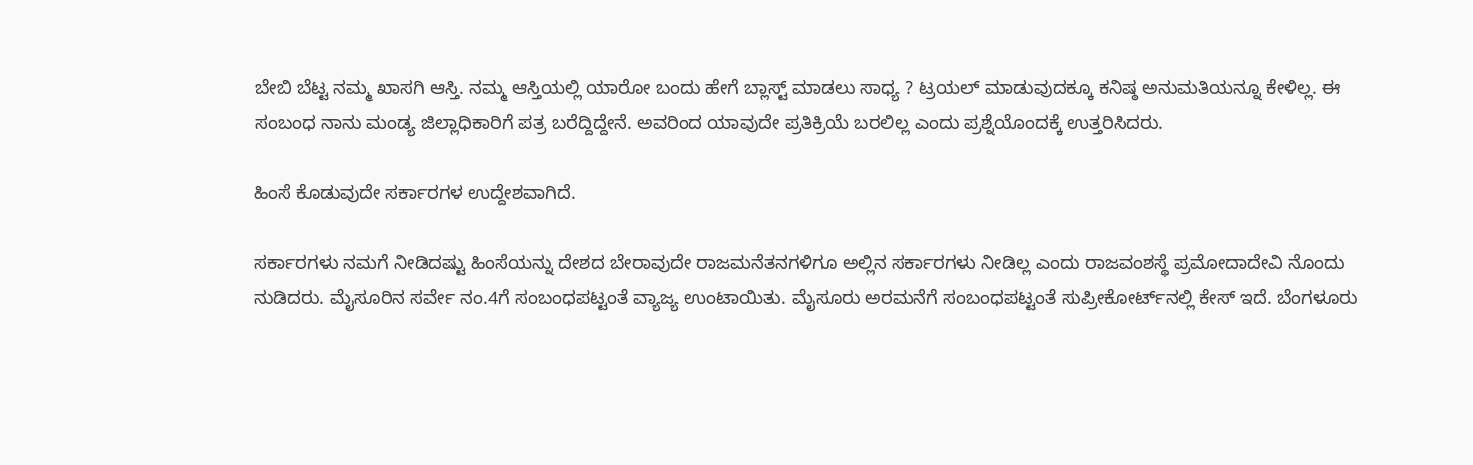ಬೇಬಿ ಬೆಟ್ಟ ನಮ್ಮ ಖಾಸಗಿ ಆಸ್ತಿ. ನಮ್ಮ ಆಸ್ತಿಯಲ್ಲಿ ಯಾರೋ ಬಂದು ಹೇಗೆ ಬ್ಲಾಸ್ಟ್ ಮಾಡಲು ಸಾಧ್ಯ ? ಟ್ರಯಲ್‌ ಮಾಡುವುದಕ್ಕೂ ಕನಿಷ್ಠ ಅನುಮತಿಯನ್ನೂ ಕೇಳಿಲ್ಲ. ಈ ಸಂಬಂಧ ನಾನು ಮಂಡ್ಯ ಜಿಲ್ಲಾಧಿಕಾರಿಗೆ ಪತ್ರ ಬರೆದ್ದಿದ್ದೇನೆ. ಅವರಿಂದ ಯಾವುದೇ ಪ್ರತಿಕ್ರಿಯೆ ಬರಲಿಲ್ಲ ಎಂದು ಪ್ರಶ್ನೆಯೊಂದಕ್ಕೆ ಉತ್ತರಿಸಿದರು.

ಹಿಂಸೆ ಕೊಡುವುದೇ ಸರ್ಕಾರಗಳ ಉದ್ದೇಶವಾಗಿದೆ.

ಸರ್ಕಾರಗಳು ನಮಗೆ ನೀಡಿದಷ್ಟು ಹಿಂಸೆಯನ್ನು ದೇಶದ ಬೇರಾವುದೇ ರಾಜಮನೆತನಗಳಿಗೂ ಅಲ್ಲಿನ ಸರ್ಕಾರಗಳು ನೀಡಿಲ್ಲ ಎಂದು ರಾಜವಂಶಸ್ಥೆ ಪ್ರಮೋದಾದೇವಿ ನೊಂದು ನುಡಿದರು. ಮೈಸೂರಿನ ಸರ್ವೇ ನಂ.4ಗೆ ಸಂಬಂಧಪಟ್ಟಂತೆ ವ್ಯಾಜ್ಯ ಉಂಟಾಯಿತು. ಮೈಸೂರು ಅರಮನೆಗೆ ಸಂಬಂಧಪಟ್ಟಂತೆ ಸುಪ್ರೀಕೋರ್ಟ್‌ನಲ್ಲಿ ಕೇಸ್ ಇದೆ. ಬೆಂಗಳೂರು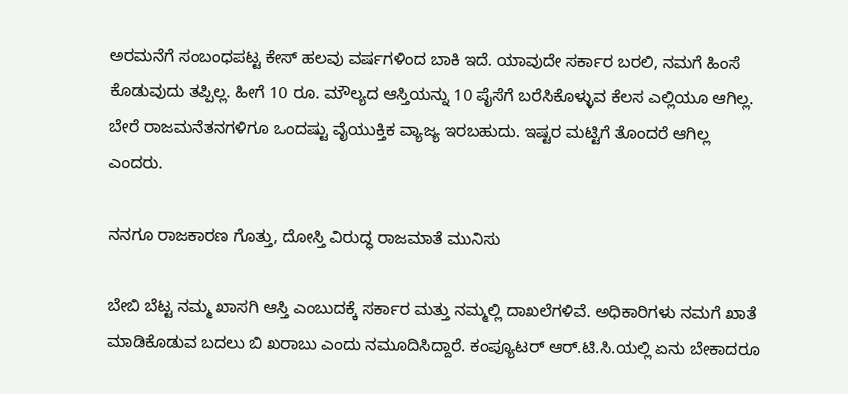ಅರಮನೆಗೆ ಸಂಬಂಧಪಟ್ಟ ಕೇಸ್ ಹಲವು ವರ್ಷಗಳಿಂದ ಬಾಕಿ ಇದೆ. ಯಾವುದೇ ಸರ್ಕಾರ ಬರಲಿ, ನಮಗೆ ಹಿಂಸೆ ಕೊಡುವುದು ತಪ್ಪಿಲ್ಲ. ಹೀಗೆ 10 ರೂ. ಮೌಲ್ಯದ ಆಸ್ತಿಯನ್ನು 10 ಪೈಸೆಗೆ ಬರೆಸಿಕೊಳ್ಳುವ ಕೆಲಸ ಎಲ್ಲಿಯೂ ಆಗಿಲ್ಲ. ಬೇರೆ ರಾಜಮನೆತನಗಳಿಗೂ ಒಂದಷ್ಟು ವೈಯುಕ್ತಿಕ ವ್ಯಾಜ್ಯ ಇರಬಹುದು. ಇಷ್ಟರ ಮಟ್ಟಿಗೆ ತೊಂದರೆ ಆಗಿಲ್ಲ ಎಂದರು.

ನನಗೂ ರಾಜಕಾರಣ ಗೊತ್ತು, ದೋಸ್ತಿ ವಿರುದ್ಧ ರಾಜಮಾತೆ ಮುನಿಸು

ಬೇಬಿ ಬೆಟ್ಟ ನಮ್ಮ ಖಾಸಗಿ ಆಸ್ತಿ ಎಂಬುದಕ್ಕೆ ಸರ್ಕಾರ ಮತ್ತು ನಮ್ಮಲ್ಲಿ ದಾಖಲೆಗಳಿವೆ. ಅಧಿಕಾರಿಗಳು ನಮಗೆ ಖಾತೆ ಮಾಡಿಕೊಡುವ ಬದಲು ಬಿ ಖರಾಬು ಎಂದು ನಮೂದಿಸಿದ್ದಾರೆ. ಕಂಪ್ಯೂಟರ್‌ ಆರ್.ಟಿ.ಸಿ.ಯಲ್ಲಿ ಏನು ಬೇಕಾದರೂ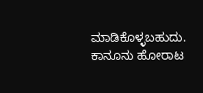ಮಾಡಿಕೊಳ್ಳಬಹುದು. ಕಾನೂನು ಹೋರಾಟ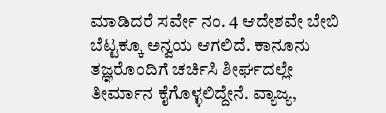ಮಾಡಿದರೆ ಸರ್ವೇ ನಂ. 4 ಆದೇಶವೇ ಬೇಬಿ ಬೆಟ್ಟಕ್ಕೂ ಅನ್ವಯ ಆಗಲಿದೆ. ಕಾನೂನು ತಜ್ಞರೊಂದಿಗೆ ಚರ್ಚಿಸಿ ಶೀರ್ಘದಲ್ಲೇ ತೀರ್ಮಾನ ಕೈಗೊಳ್ಳಲಿದ್ದೇನೆ. ವ್ಯಾಜ್ಯ,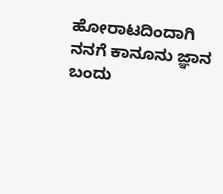ಹೋರಾಟದಿಂದಾಗಿ ನನಗೆ ಕಾನೂನು ಜ್ಞಾನ ಬಂದು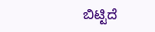ಬಿಟ್ಟಿದೆ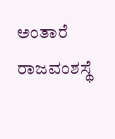ಅಂತಾರೆ ರಾಜವಂಶಸ್ಥೆ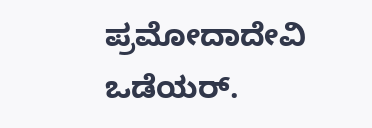ಪ್ರಮೋದಾದೇವಿ ಒಡೆಯರ್.